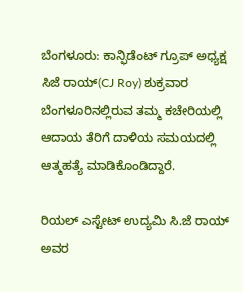ಬೆಂಗಳೂರು: ಕಾನ್ಫಿಡೆಂಟ್ ಗ್ರೂಪ್ ಅಧ್ಯಕ್ಷ ಸಿಜೆ ರಾಯ್(CJ Roy) ಶುಕ್ರವಾರ ಬೆಂಗಳೂರಿನಲ್ಲಿರುವ ತಮ್ಮ ಕಚೇರಿಯಲ್ಲಿ ಆದಾಯ ತೆರಿಗೆ ದಾಳಿಯ ಸಮಯದಲ್ಲಿ ಆತ್ಮಹತ್ಯೆ ಮಾಡಿಕೊಂಡಿದ್ದಾರೆ.

ರಿಯಲ್ ಎಸ್ಟೇಟ್ ಉದ್ಯಮಿ ಸಿ.ಜೆ ರಾಯ್ ಅವರ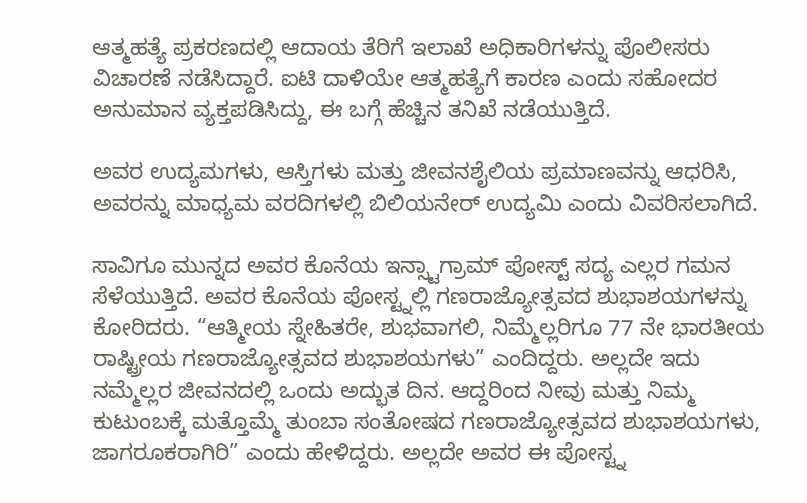ಆತ್ಮಹತ್ಯೆ ಪ್ರಕರಣದಲ್ಲಿ ಆದಾಯ ತೆರಿಗೆ ಇಲಾಖೆ ಅಧಿಕಾರಿಗಳನ್ನು ಪೊಲೀಸರು ವಿಚಾರಣೆ ನಡೆಸಿದ್ದಾರೆ. ಐಟಿ ದಾಳಿಯೇ ಆತ್ಮಹತ್ಯೆಗೆ ಕಾರಣ ಎಂದು ಸಹೋದರ ಅನುಮಾನ ವ್ಯಕ್ತಪಡಿಸಿದ್ದು, ಈ ಬಗ್ಗೆ ಹೆಚ್ಚಿನ ತನಿಖೆ ನಡೆಯುತ್ತಿದೆ.

ಅವರ ಉದ್ಯಮಗಳು, ಆಸ್ತಿಗಳು ಮತ್ತು ಜೀವನಶೈಲಿಯ ಪ್ರಮಾಣವನ್ನು ಆಧರಿಸಿ, ಅವರನ್ನು ಮಾಧ್ಯಮ ವರದಿಗಳಲ್ಲಿ ಬಿಲಿಯನೇರ್ ಉದ್ಯಮಿ ಎಂದು ವಿವರಿಸಲಾಗಿದೆ.

ಸಾವಿಗೂ ಮುನ್ನದ ಅವರ ಕೊನೆಯ ಇನ್ಸ್ಟಾಗ್ರಾಮ್ ಪೋಸ್ಟ್ ಸದ್ಯ ಎಲ್ಲರ ಗಮನ ಸೆಳೆಯುತ್ತಿದೆ. ಅವರ ಕೊನೆಯ ಪೋಸ್ಟ್ನಲ್ಲಿ ಗಣರಾಜ್ಯೋತ್ಸವದ ಶುಭಾಶಯಗಳನ್ನು ಕೋರಿದರು. “ಆತ್ಮೀಯ ಸ್ನೇಹಿತರೇ, ಶುಭವಾಗಲಿ, ನಿಮ್ಮೆಲ್ಲರಿಗೂ 77 ನೇ ಭಾರತೀಯ ರಾಷ್ಟ್ರೀಯ ಗಣರಾಜ್ಯೋತ್ಸವದ ಶುಭಾಶಯಗಳು” ಎಂದಿದ್ದರು. ಅಲ್ಲದೇ ಇದು ನಮ್ಮೆಲ್ಲರ ಜೀವನದಲ್ಲಿ ಒಂದು ಅದ್ಭುತ ದಿನ. ಆದ್ದರಿಂದ ನೀವು ಮತ್ತು ನಿಮ್ಮ ಕುಟುಂಬಕ್ಕೆ ಮತ್ತೊಮ್ಮೆ ತುಂಬಾ ಸಂತೋಷದ ಗಣರಾಜ್ಯೋತ್ಸವದ ಶುಭಾಶಯಗಳು, ಜಾಗರೂಕರಾಗಿರಿ” ಎಂದು ಹೇಳಿದ್ದರು. ಅಲ್ಲದೇ ಅವರ ಈ ಪೋಸ್ಟ್ನ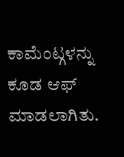ಕಾಮೆಂಟ್ಗಳನ್ನು ಕೂಡ ಆಫ್ ಮಾಡಲಾಗಿತು.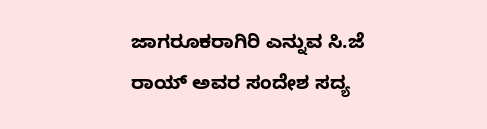ಜಾಗರೂಕರಾಗಿರಿ ಎನ್ನುವ ಸಿ.ಜೆ ರಾಯ್ ಅವರ ಸಂದೇಶ ಸದ್ಯ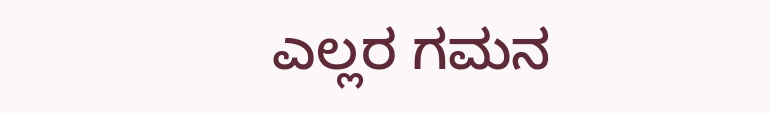ಎಲ್ಲರ ಗಮನ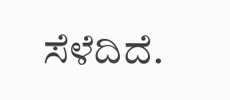ಸೆಳೆದಿದೆ.